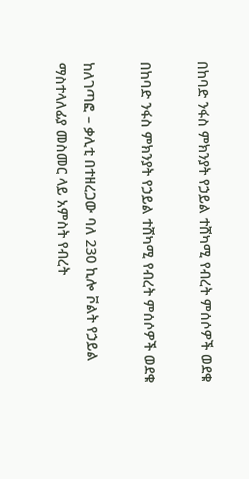በከባድ ንፋስ ምክንያት የኃይል ተሸካሚ የብረት ምሰሶዎች ወደቁ

በከባድ ንፋስ ምክንያት የኃይል ተሸካሚ የብረት ምሰሶዎች ወደቁ

ከለገጣፎ – ቃሊቲ በተዘረጋው ባለ 230 ኪሎ ቮልት የኃይል ማስተላለፊያ መስመር ላይ አምስት የብረት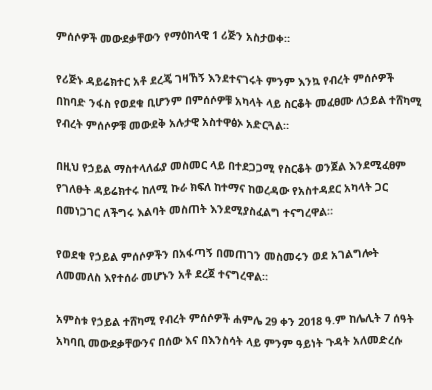ምሰሶዎች መውደቃቸውን የማዕከላዊ 1 ሪጅን አስታወቀ።

የሪጅኑ ዳይሬክተር አቶ ደረጄ ገዛኸኝ እንደተናገሩት ምንም እንኳ የብረት ምሰሶዎች በከባድ ንፋስ የወደቁ ቢሆንም በምሰሶዎቹ አካላት ላይ ስርቆት መፈፀሙ ለኃይል ተሸካሚ የብረት ምሰሶዎቹ መውደቅ አሉታዊ አስተዋፅኦ አድርጓል።

በዚህ የኃይል ማስተላለፊያ መስመር ላይ በተደጋጋሚ የስርቆት ወንጀል እንደሚፈፀም የገለፁት ዳይሬክተሩ ከለሚ ኩራ ክፍለ ከተማና ከወረዳው የአስተዳደር አካላት ጋር በመነጋገር ለችግሩ እልባት መስጠት እንደሚያስፈልግ ተናግረዋል።

የወደቁ የኃይል ምሰሶዎችን በአፋጣኝ በመጠገን መስመሩን ወደ አገልግሎት ለመመለስ እየተሰራ መሆኑን አቶ ደረጀ ተናግረዋል።

አምስቱ የኃይል ተሸካሚ የብረት ምሰሶዎች ሐምሌ 29 ቀን 2018 ዓ.ም ከሌሊት 7 ሰዓት አካባቢ መውደቃቸውንና በሰው እና በእንስሳት ላይ ምንም ዓይነት ጉዳት አለመድረሱ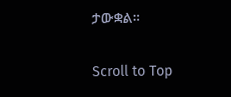ታውቋል።

Scroll to Top